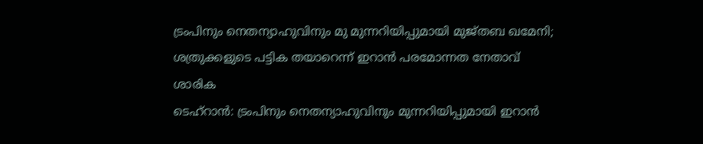ട്രംപിനും നെതന്യാഹുവിനും മു മുന്നറിയിപ്പുമായി മുജ്തബ ഖമേനി; ശത്രുക്കളുടെ പട്ടിക തയാറെന്ന് ഇറാൻ പരമോന്നത നേതാവ്
ശാരിക
ടെഹ്റാൻ: ട്രംപിനും നെതന്യാഹുവിനും മുന്നറിയിപ്പുമായി ഇറാൻ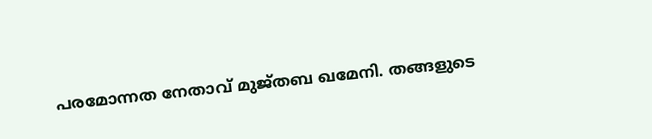പരമോന്നത നേതാവ് മുജ്തബ ഖമേനി. തങ്ങളുടെ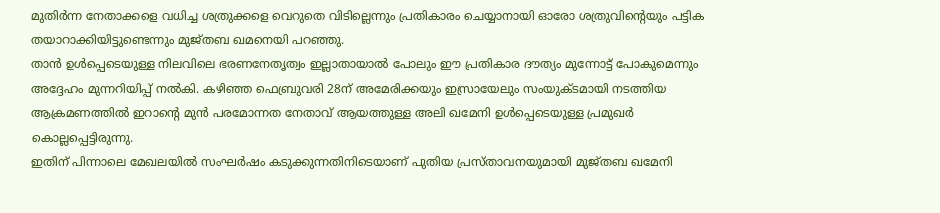മുതിർന്ന നേതാക്കളെ വധിച്ച ശത്രുക്കളെ വെറുതെ വിടില്ലെന്നും പ്രതികാരം ചെയ്യാനായി ഓരോ ശത്രുവിന്റെയും പട്ടിക തയാറാക്കിയിട്ടുണ്ടെന്നും മുജ്തബ ഖമനെയി പറഞ്ഞു.
താൻ ഉൾപ്പെടെയുള്ള നിലവിലെ ഭരണനേതൃത്വം ഇല്ലാതായാൽ പോലും ഈ പ്രതികാര ദൗത്യം മുന്നോട്ട് പോകുമെന്നും അദ്ദേഹം മുന്നറിയിപ്പ് നൽകി. കഴിഞ്ഞ ഫെബ്രുവരി 28ന് അമേരിക്കയും ഇസ്രായേലും സംയുക്ടമായി നടത്തിയ ആക്രമണത്തിൽ ഇറാന്റെ മുൻ പരമോന്നത നേതാവ് ആയത്തുള്ള അലി ഖമേനി ഉൾപ്പെടെയുള്ള പ്രമുഖർ കൊല്ലപ്പെട്ടിരുന്നു.
ഇതിന് പിന്നാലെ മേഖലയിൽ സംഘർഷം കടുക്കുന്നതിനിടെയാണ് പുതിയ പ്രസ്താവനയുമായി മുജ്തബ ഖമേനി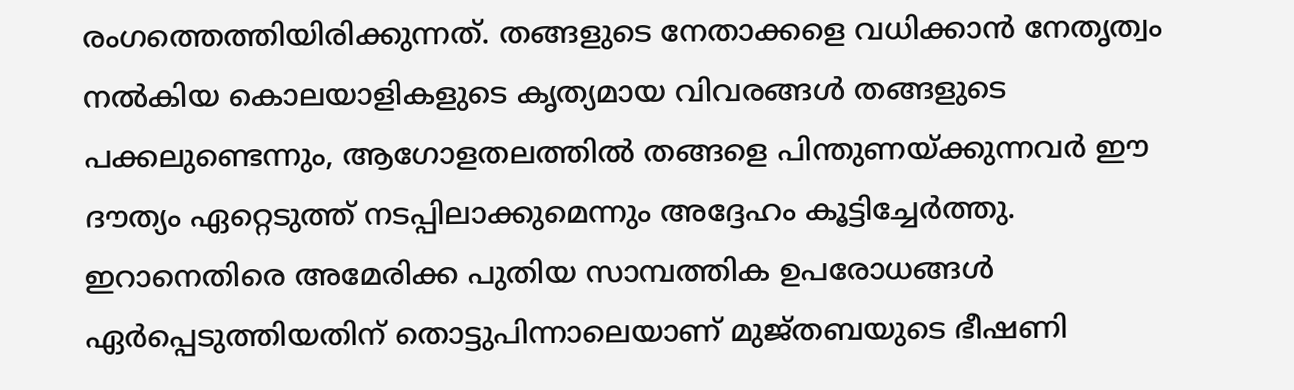രംഗത്തെത്തിയിരിക്കുന്നത്. തങ്ങളുടെ നേതാക്കളെ വധിക്കാൻ നേതൃത്വം നൽകിയ കൊലയാളികളുടെ കൃത്യമായ വിവരങ്ങൾ തങ്ങളുടെ പക്കലുണ്ടെന്നും, ആഗോളതലത്തിൽ തങ്ങളെ പിന്തുണയ്ക്കുന്നവർ ഈ ദൗത്യം ഏറ്റെടുത്ത് നടപ്പിലാക്കുമെന്നും അദ്ദേഹം കൂട്ടിച്ചേർത്തു.
ഇറാനെതിരെ അമേരിക്ക പുതിയ സാമ്പത്തിക ഉപരോധങ്ങൾ ഏർപ്പെടുത്തിയതിന് തൊട്ടുപിന്നാലെയാണ് മുജ്തബയുടെ ഭീഷണി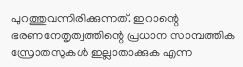പുറത്തുവന്നിരിക്കുന്നത്. ഇറാന്റെ ഭരണനേതൃത്വത്തിന്റെ പ്രധാന സാമ്പത്തിക സ്രോതസുകൾ ഇല്ലാതാക്കുക എന്ന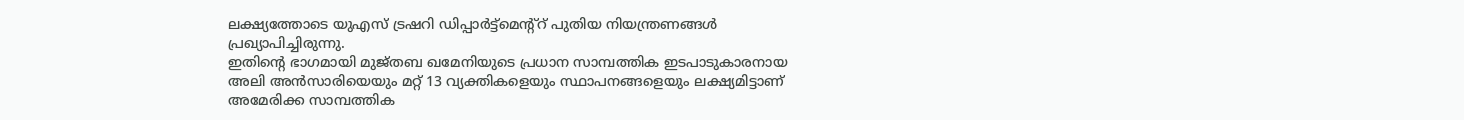ലക്ഷ്യത്തോടെ യുഎസ് ട്രഷറി ഡിപ്പാർട്ട്മെന്റ്റ് പുതിയ നിയന്ത്രണങ്ങൾ പ്രഖ്യാപിച്ചിരുന്നു.
ഇതിന്റെ ഭാഗമായി മുജ്തബ ഖമേനിയുടെ പ്രധാന സാമ്പത്തിക ഇടപാടുകാരനായ അലി അൻസാരിയെയും മറ്റ് 13 വ്യക്തികളെയും സ്ഥാപനങ്ങളെയും ലക്ഷ്യമിട്ടാണ് അമേരിക്ക സാമ്പത്തിക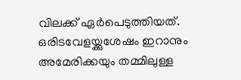വിലക്ക് ഏർപെടുത്തിയത്. ഒരിടവേളയ്ക്കുശേഷം ഇറാനും അമേരിക്കയും തമ്മിലുള്ള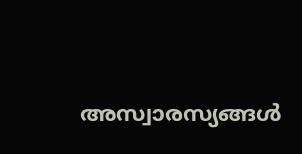അസ്വാരസ്യങ്ങൾ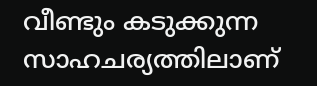വീണ്ടും കടുക്കുന്ന സാഹചര്യത്തിലാണ്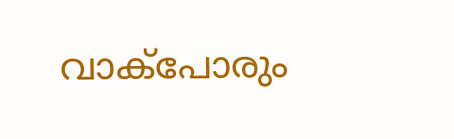വാക്പോരും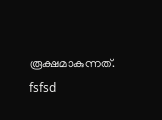രൂക്ഷമാകുന്നത്.
fsfsd